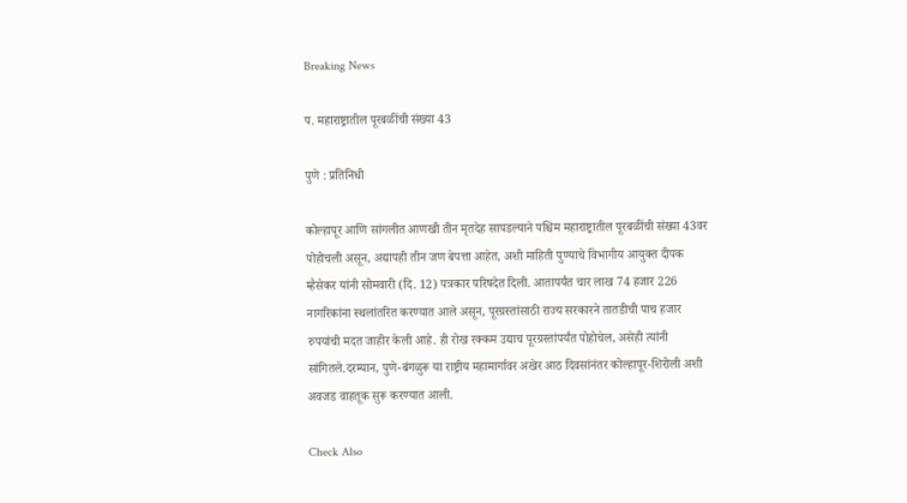Breaking News

प. महाराष्ट्रातील पूरबळींची संख्या 43

पुणे : प्रतिनिधी

कोल्हापूर आणि सांगलीत आणखी तीन मृतदेह सापडल्याने पश्चिम महाराष्ट्रातील पूरबळींची संख्या 43वर पोहोचली असून, अद्यापही तीन जण बेपत्ता आहेत, अशी माहिती पुण्याचे विभागीय आयुक्त दीपक म्हैसेकर यांनी सोमवारी (दि. 12) पत्रकार परिषदेत दिली. आतापर्यंत चार लाख 74 हजार 226 नागरिकांना स्थलांतरित करण्यात आले असून, पूरग्रस्तांसाठी राज्य सरकारने तातडीची पाच हजार रुपयांची मदत जाहीर केली आहे. ही रोख रक्कम उद्याच पूरग्रस्तांपर्यंत पोहोचेल, असेही त्यांनी सांगितले.दरम्यान, पुणे-बंगळुरू या राष्ट्रीय महामार्गावर अखेर आठ दिवसांनंतर कोल्हापूर-शिरोली अशी अवजड वाहतूक सुरू करण्यात आली.

Check Also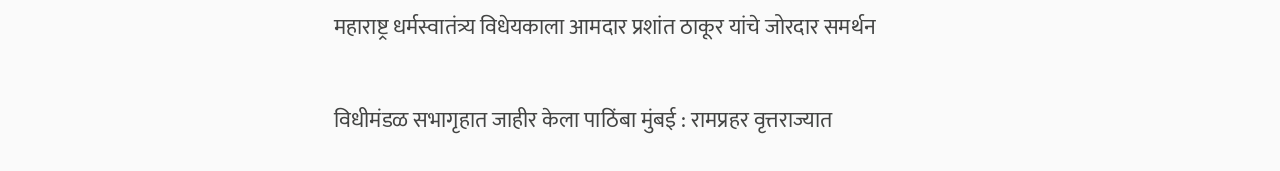महाराष्ट्र धर्मस्वातंत्र्य विधेयकाला आमदार प्रशांत ठाकूर यांचे जोरदार समर्थन

विधीमंडळ सभागृहात जाहीर केला पाठिंबा मुंबई : रामप्रहर वृत्तराज्यात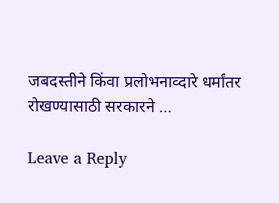जबदस्तीने किंवा प्रलोभनाव्दारे धर्मांतर रोखण्यासाठी सरकारने …

Leave a Reply